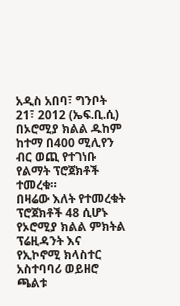አዲስ አበባ፣ ግንቦት 21፣ 2012 (ኤፍ.ቢ.ሲ) በኦሮሚያ ክልል ዱከም ከተማ በ400 ሚሊየን ብር ወጪ የተገነቡ የልማት ፕሮጀክቶች ተመረቁ።
በዛሬው እለት የተመረቁት ፕሮጀክቶች 48 ሲሆኑ የኦሮሚያ ክልል ምክትል ፕሬዚዳንት እና የኢኮኖሚ ክላስተር አስተባባሪ ወይዘሮ ጫልቱ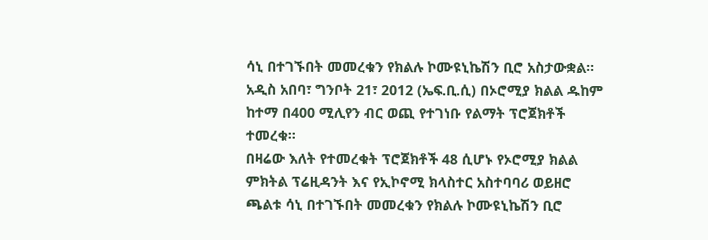ሳኒ በተገኙበት መመረቁን የክልሉ ኮሙዩኒኬሽን ቢሮ አስታውቋል።
አዲስ አበባ፣ ግንቦት 21፣ 2012 (ኤፍ.ቢ.ሲ) በኦሮሚያ ክልል ዱከም ከተማ በ400 ሚሊየን ብር ወጪ የተገነቡ የልማት ፕሮጀክቶች ተመረቁ።
በዛሬው እለት የተመረቁት ፕሮጀክቶች 48 ሲሆኑ የኦሮሚያ ክልል ምክትል ፕሬዚዳንት እና የኢኮኖሚ ክላስተር አስተባባሪ ወይዘሮ ጫልቱ ሳኒ በተገኙበት መመረቁን የክልሉ ኮሙዩኒኬሽን ቢሮ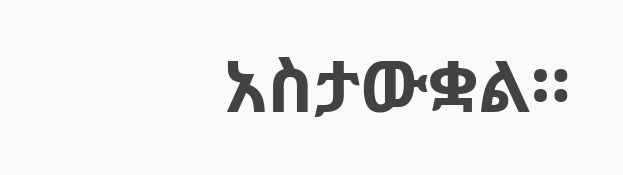አስታውቋል።